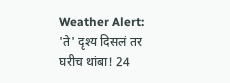Weather Alert: 'ते' दृश्य दिसलं तर घरीच थांबा! 24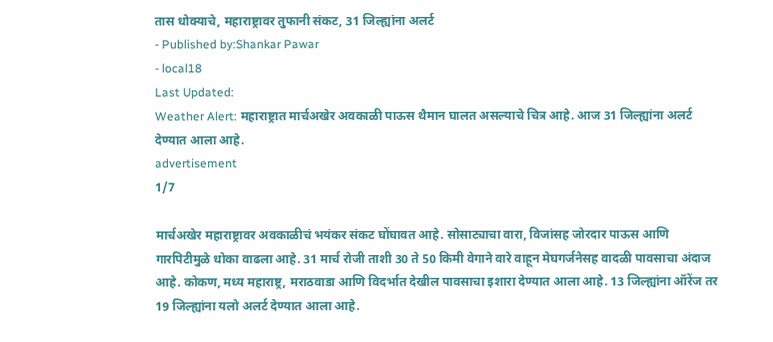तास धोक्याचे, महाराष्ट्रावर तुफानी संकट, 31 जिल्ह्यांना अलर्ट
- Published by:Shankar Pawar
- local18
Last Updated:
Weather Alert: महाराष्ट्रात मार्चअखेर अवकाळी पाऊस थैमान घालत असल्याचे चित्र आहे. आज 31 जिल्ह्यांना अलर्ट देण्यात आला आहे.
advertisement
1/7

मार्चअखेर महाराष्ट्रावर अवकाळीचं भयंकर संकट घोंघावत आहे. सोसाट्याचा वारा, विजांसह जोरदार पाऊस आणि गारपिटीमुळे धोका वाढला आहे. 31 मार्च रोजी ताशी 30 ते 50 किमी वेगाने वारे वाहून मेघगर्जनेसह वादळी पावसाचा अंदाज आहे. कोकण, मध्य महाराष्ट्र, मराठवाडा आणि विदर्भात देखील पावसाचा इशारा देण्यात आला आहे. 13 जिल्ह्यांना ऑरेंज तर 19 जिल्ह्यांना यलो अलर्ट देण्यात आला आहे.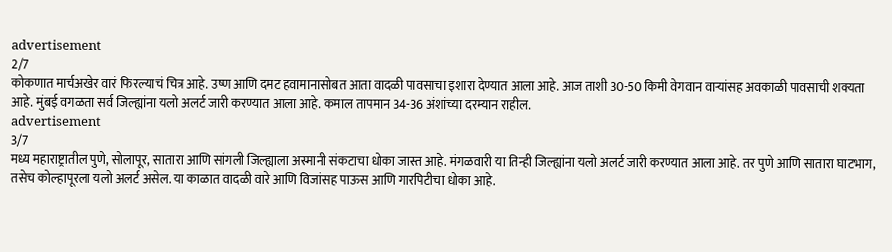advertisement
2/7
कोकणात मार्चअखेर वारं फिरल्याचं चित्र आहे. उष्ण आणि दमट हवामानासोबत आता वादळी पावसाचा इशारा देण्यात आला आहे. आज ताशी 30-50 किमी वेगवान वाऱ्यांसह अवकाळी पावसाची शक्यता आहे. मुंबई वगळता सर्व जिल्ह्यांना यलो अलर्ट जारी करण्यात आला आहे. कमाल तापमान 34-36 अंशांच्या दरम्यान राहील.
advertisement
3/7
मध्य महाराष्ट्रातील पुणे, सोलापूर, सातारा आणि सांगली जिल्ह्याला अस्मानी संकटाचा धोका जास्त आहे. मंगळवारी या तिन्ही जिल्ह्यांना यलो अलर्ट जारी करण्यात आला आहे. तर पुणे आणि सातारा घाटभाग, तसेच कोल्हापूरला यलो अलर्ट असेल. या काळात वादळी वारे आणि विजांसह पाऊस आणि गारपिटीचा धोका आहे.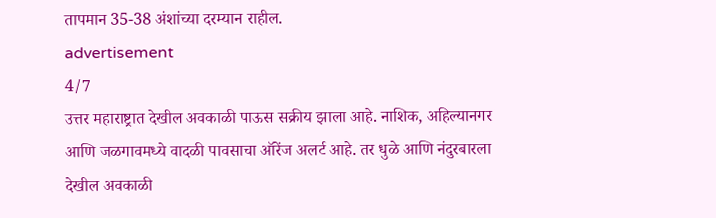तापमान 35-38 अंशांच्या दरम्यान राहील.
advertisement
4/7
उत्तर महाराष्ट्रात देखील अवकाळी पाऊस सक्रीय झाला आहे. नाशिक, अहिल्यानगर आणि जळगावमध्ये वादळी पावसाचा ऑरेंज अलर्ट आहे. तर धुळे आणि नंदुरबारला देखील अवकाळी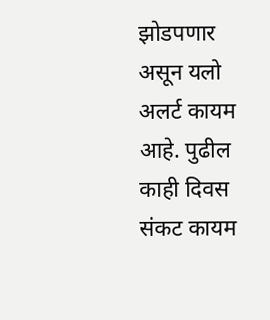झोडपणार असून यलो अलर्ट कायम आहे. पुढील काही दिवस संकट कायम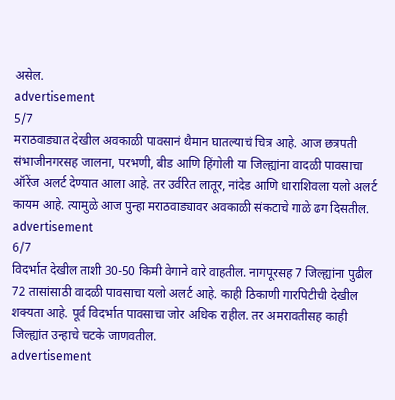असेल.
advertisement
5/7
मराठवाड्यात देखील अवकाळी पावसानं थैमान घातल्याचं चित्र आहे. आज छत्रपती संभाजीनगरसह जालना, परभणी, बीड आणि हिंगोली या जिल्ह्यांना वादळी पावसाचा ऑरेंज अलर्ट देण्यात आला आहे. तर उर्वरित लातूर, नांदेड आणि धाराशिवला यलो अलर्ट कायम आहे. त्यामुळे आज पुन्हा मराठवाड्यावर अवकाळी संकटाचे गाळे ढग दिसतील.
advertisement
6/7
विदर्भात देखील ताशी 30-50 किमी वेगाने वारे वाहतील. नागपूरसह 7 जिल्ह्यांना पुढील 72 तासांसाठी वादळी पावसाचा यलो अलर्ट आहे. काही ठिकाणी गारपिटीची देखील शक्यता आहे. पूर्व विदर्भात पावसाचा जोर अधिक राहील. तर अमरावतीसह काही जिल्ह्यांत उन्हाचे चटके जाणवतील.
advertisement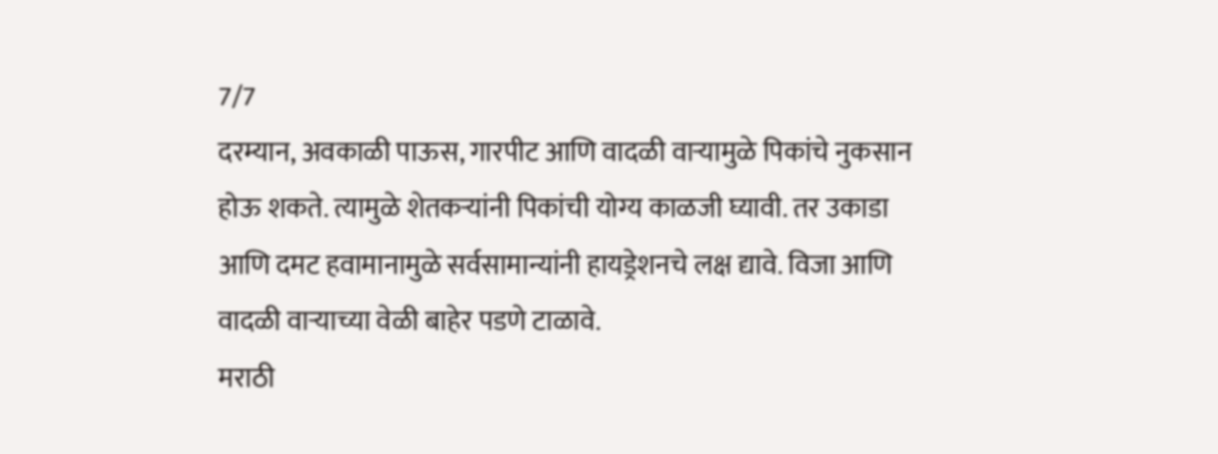7/7
दरम्यान, अवकाळी पाऊस, गारपीट आणि वादळी वाऱ्यामुळे पिकांचे नुकसान होऊ शकते. त्यामुळे शेतकऱ्यांनी पिकांची योग्य काळजी घ्यावी. तर उकाडा आणि दमट हवामानामुळे सर्वसामान्यांनी हायड्रेशनचे लक्ष द्यावे. विजा आणि वादळी वाऱ्याच्या वेळी बाहेर पडणे टाळावे.
मराठी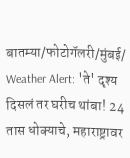बातम्या/फोटोगॅलरी/मुंबई/
Weather Alert: 'ते' दृश्य दिसलं तर घरीच थांबा! 24 तास धोक्याचे, महाराष्ट्रावर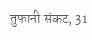तुफानी संकट, 31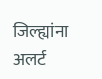जिल्ह्यांना अलर्ट